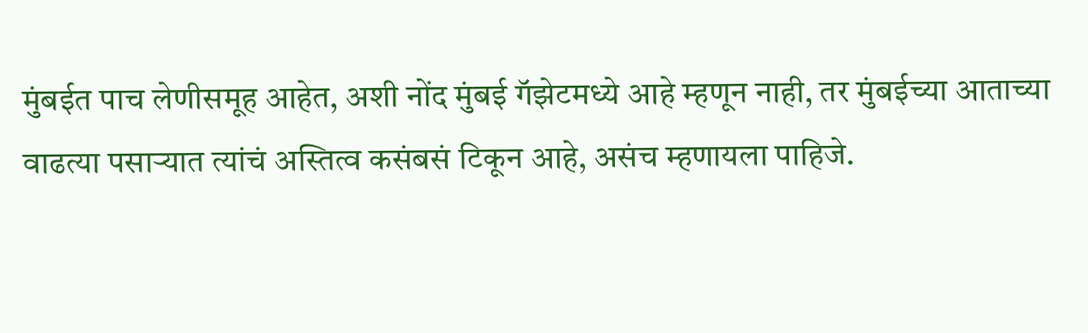मुंबईत पाच लेणीसमूह आहेत, अशी नोंद मुंबई गॅझेटमध्ये आहे म्हणून नाही, तर मुंबईच्या आताच्या वाढत्या पसाऱ्यात त्यांचं अस्तित्व कसंबसं टिकून आहे, असंच म्हणायला पाहिजे.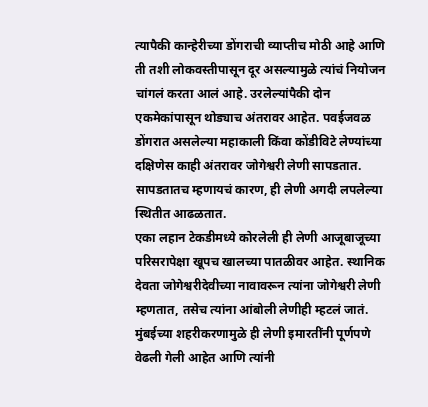त्यापैकी कान्हेरीच्या डोंगराची व्याप्तीच मोठी आहे आणि ती तशी लोकवस्तीपासून दूर असल्यामुळे त्यांचं नियोजन चांगलं करता आलं आहे. उरलेल्यांपैकी दोन एकमेकांपासून थोड्याच अंतरावर आहेत. पवईजवळ डोंगरात असलेल्या महाकाली किंवा कोंडीविटे लेण्यांच्या दक्षिणेस काही अंतरावर जोगेश्वरी लेणी सापडतात. सापडतातच म्हणायचं कारण, ही लेणी अगदी लपलेल्या स्थितीत आढळतात.
एका लहान टेकडीमध्ये कोरलेली ही लेणी आजूबाजूच्या परिसरापेक्षा खूपच खालच्या पातळीवर आहेत. स्थानिक देवता जोगेश्वरीदेवीच्या नावावरून त्यांना जोगेश्वरी लेणी म्हणतात, तसेच त्यांना आंबोली लेणीही म्हटलं जातं. मुंबईच्या शहरीकरणामुळे ही लेणी इमारतींनी पूर्णपणे वेढली गेली आहेत आणि त्यांनी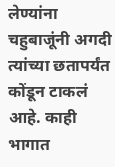लेण्यांना चहुबाजूंनी अगदी त्यांच्या छतापर्यंत कोंडून टाकलं आहे. काही भागात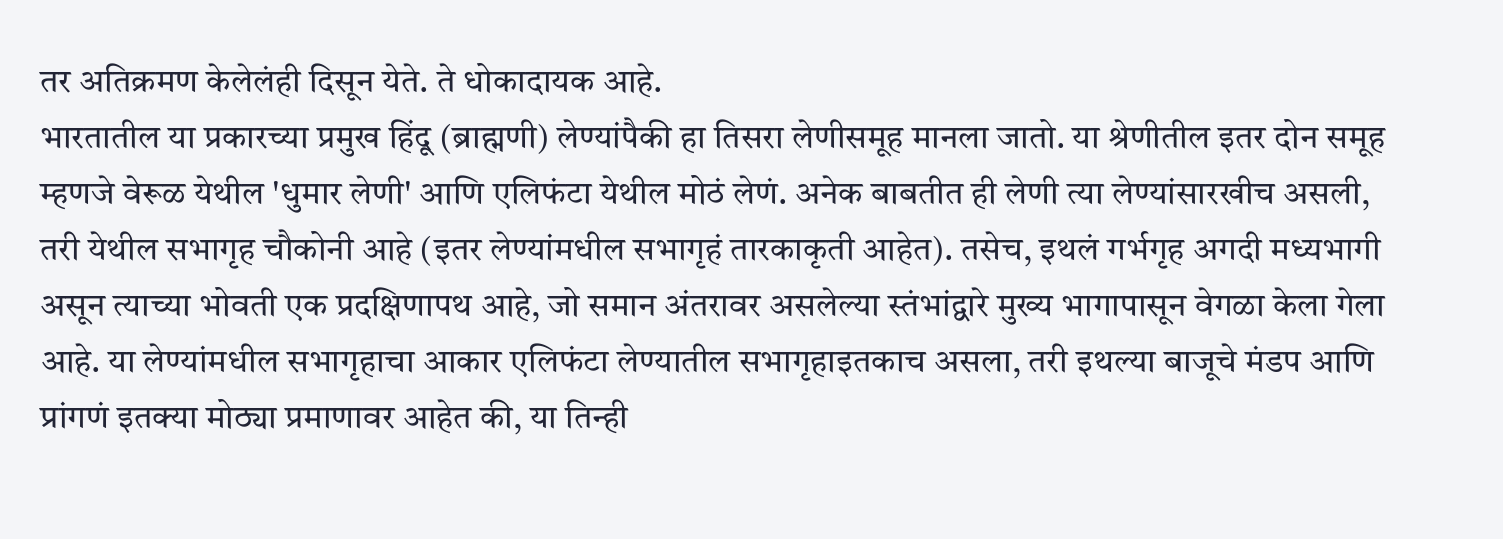तर अतिक्रमण केलेलंही दिसून येते. ते धोकादायक आहे.
भारतातील या प्रकारच्या प्रमुख हिंदू (ब्राह्मणी) लेण्यांपैकी हा तिसरा लेणीसमूह मानला जातो. या श्रेणीतील इतर दोन समूह म्हणजे वेरूळ येथील 'धुमार लेणी' आणि एलिफंटा येथील मोठं लेणं. अनेक बाबतीत ही लेणी त्या लेण्यांसारखीच असली, तरी येथील सभागृह चौकोनी आहे (इतर लेण्यांमधील सभागृहं तारकाकृती आहेत). तसेच, इथलं गर्भगृह अगदी मध्यभागी असून त्याच्या भोवती एक प्रदक्षिणापथ आहे, जो समान अंतरावर असलेल्या स्तंभांद्वारे मुख्य भागापासून वेगळा केला गेला आहे. या लेण्यांमधील सभागृहाचा आकार एलिफंटा लेण्यातील सभागृहाइतकाच असला, तरी इथल्या बाजूचे मंडप आणि प्रांगणं इतक्या मोठ्या प्रमाणावर आहेत की, या तिन्ही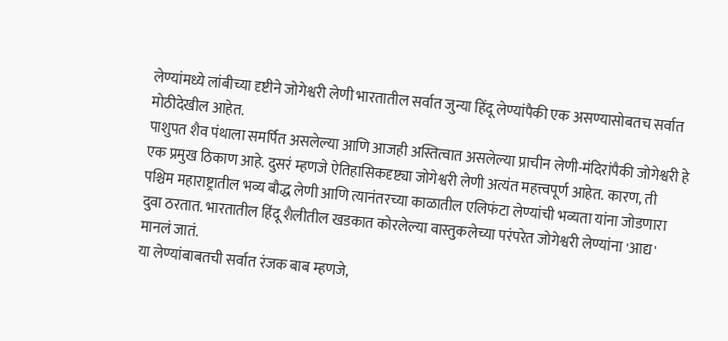लेण्यांमध्ये लांबीच्या दृष्टीने जोगेश्वरी लेणी भारतातील सर्वात जुन्या हिंदू लेण्यांपैकी एक असण्यासोबतच सर्वात मोठीदेखील आहेत.
पाशुपत शैव पंथाला समर्पित असलेल्या आणि आजही अस्तित्वात असलेल्या प्राचीन लेणी-मंदिरांपैकी जोगेश्वरी हे एक प्रमुख ठिकाण आहे. दुसरं म्हणजे ऐतिहासिकदृष्ट्या जोगेश्वरी लेणी अत्यंत महत्त्वपूर्ण आहेत. कारण, ती पश्चिम महाराष्ट्रातील भव्य बौद्ध लेणी आणि त्यानंतरच्या काळातील एलिफंटा लेण्यांची भव्यता यांना जोडणारा दुवा ठरतात. भारतातील हिंदू शैलीतील खडकात कोरलेल्या वास्तुकलेच्या परंपरेत जोगेश्वरी लेण्यांना 'आद्य' मानलं जातं.
या लेण्यांबाबतची सर्वात रंजक बाब म्हणजे,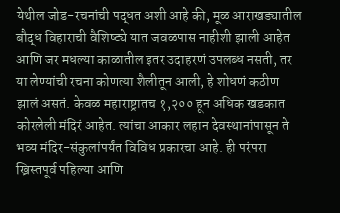येथील जोड-रचनांची पद्धत अशी आहे की, मूळ आराखड्यातील बौद्ध विहाराची वैशिष्ट्ये यात जवळपास नाहीशी झाली आहेत आणि जर मधल्या काळातील इतर उदाहरणं उपलब्ध नसती, तर या लेण्यांची रचना कोणत्या शैलीतून आली, हे शोधणं कठीण झालं असतं. केवळ महाराष्ट्रातच १,२०० हून अधिक खडकात कोरलेली मंदिरं आहेत. त्यांचा आकार लहान देवस्थानांपासून ते भव्य मंदिर-संकुलांपर्यंत विविध प्रकारचा आहे. ही परंपरा ख्रिस्तपूर्व पहिल्या आणि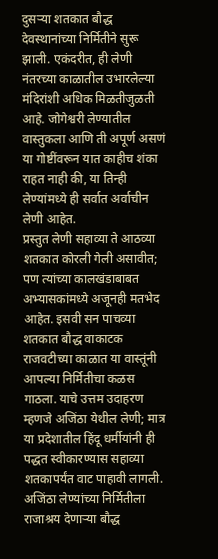दुसऱ्या शतकात बौद्ध देवस्थानांच्या निर्मितीने सुरू झाली. एकंदरीत, ही लेणी नंतरच्या काळातील उभारलेल्या मंदिरांशी अधिक मिळतीजुळती आहे. जोगेश्वरी लेण्यातील वास्तुकला आणि ती अपूर्ण असणं या गोष्टींवरून यात काहीच शंका राहत नाही की, या तिन्ही लेण्यांमध्ये ही सर्वात अर्वाचीन लेणी आहेत.
प्रस्तुत लेणी सहाव्या ते आठव्या शतकात कोरली गेली असावीत; पण त्यांच्या कालखंडाबाबत अभ्यासकांमध्ये अजूनही मतभेद आहेत. इसवी सन पाचव्या शतकात बौद्ध वाकाटक राजवटीच्या काळात या वास्तूंनी आपल्या निर्मितीचा कळस गाठला. याचे उत्तम उदाहरण म्हणजे अजिंठा येथील लेणी; मात्र या प्रदेशातील हिंदू धर्मीयांनी ही पद्धत स्वीकारण्यास सहाव्या शतकापर्यंत वाट पाहावी लागली. अजिंठा लेण्यांच्या निर्मितीला राजाश्रय देणाऱ्या बौद्ध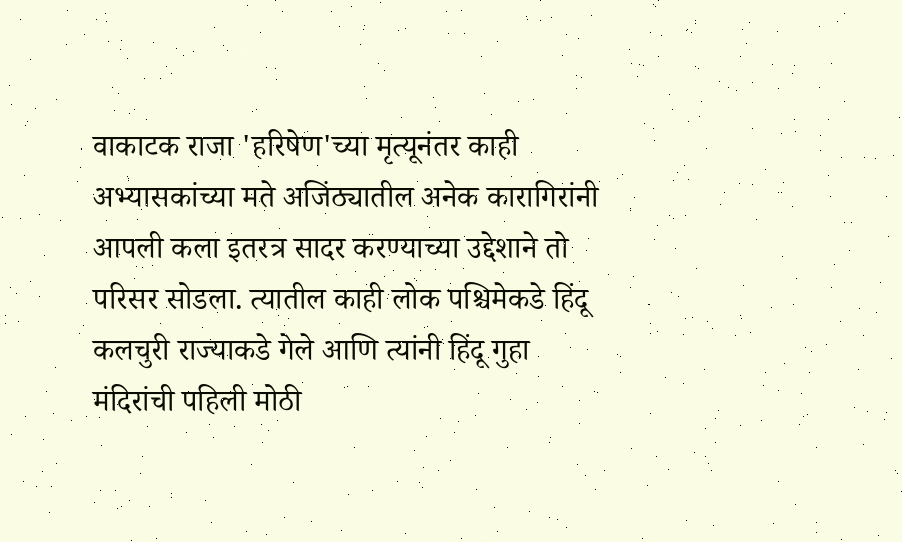वाकाटक राजा 'हरिषेण'च्या मृत्यूनंतर काही अभ्यासकांच्या मते अजिंठ्यातील अनेक कारागिरांनी आपली कला इतरत्र सादर करण्याच्या उद्देशाने तो परिसर सोडला. त्यातील काही लोक पश्चिमेकडे हिंदू कलचुरी राज्याकडे गेले आणि त्यांनी हिंदू गुहा मंदिरांची पहिली मोठी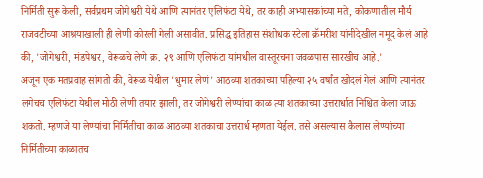निर्मिती सुरू केली, सर्वप्रथम जोगेश्वरी येथे आणि त्यानंतर एलिफंटा येथे, तर काही अभ्यासकांच्या मते, कोकणातील मौर्य राजवटीच्या आश्रयाखाली ही लेणी कोरली गेली असावीत. प्रसिद्ध इतिहास संशोधक स्टेला क्रॅमरीश यांनीदेखील नमूद केलं आहे की, 'जोगेश्वरी, मंडपेश्वर, वेरूळचे लेणे क्र. २९ आणि एलिफंटा यांमधील वास्तूरचना जवळपास सारखीच आहे.'
अजून एक मतप्रवाह सांगतो की, वेरूळ येथील 'धुमार लेणं' आठव्या शतकाच्या पहिल्या २५ वर्षांत खोदलं गेलं आणि त्यानंतर लगेचच एलिफंटा येथील मोठी लेणी तयार झाली, तर जोगेश्वरी लेण्यांचा काळ त्या शतकाच्या उत्तरार्धात निश्चित केला जाऊ शकतो. म्हणजे या लेण्यांचा निर्मितीचा काळ आठव्या शतकाचा उत्तरार्ध म्हणता येईल. तसे असल्यास कैलास लेण्यांच्या निर्मितीच्या काळातच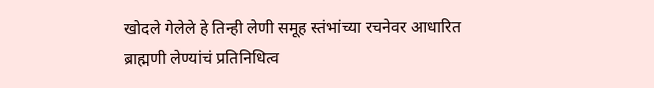खोदले गेलेले हे तिन्ही लेणी समूह स्तंभांच्या रचनेवर आधारित ब्राह्मणी लेण्यांचं प्रतिनिधित्व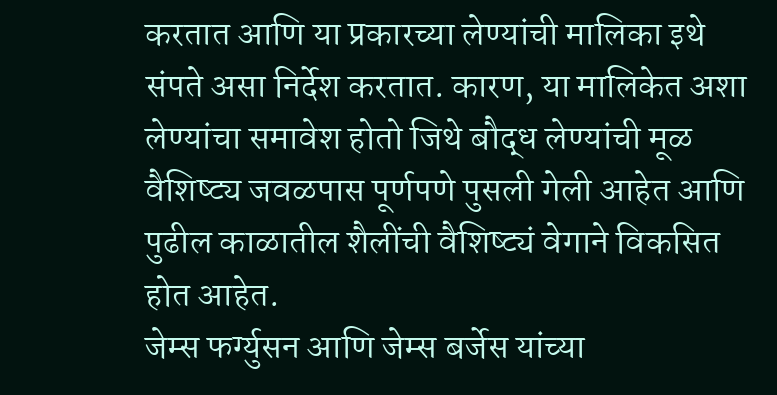करतात आणि या प्रकारच्या लेण्यांची मालिका इथे संपते असा निर्देश करतात. कारण, या मालिकेत अशा लेण्यांचा समावेश होतो जिथे बौद्ध लेण्यांची मूळ वैशिष्ट्य जवळपास पूर्णपणे पुसली गेली आहेत आणि पुढील काळातील शैलींची वैशिष्ट्यं वेगाने विकसित होत आहेत.
जेम्स फर्ग्युसन आणि जेम्स बर्जेस यांच्या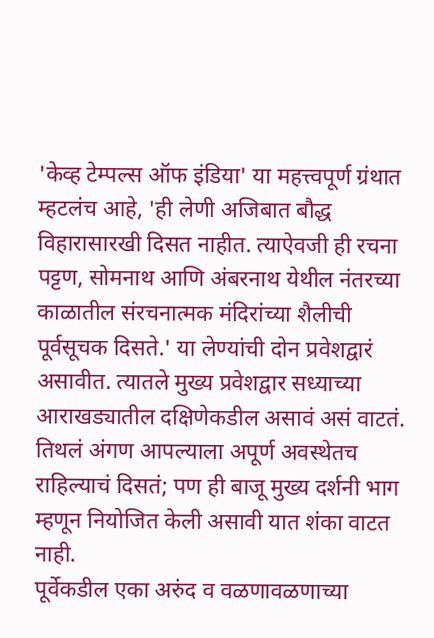'केव्ह टेम्पल्स ऑफ इंडिया' या महत्त्वपूर्ण ग्रंथात म्हटलंच आहे, 'ही लेणी अजिबात बौद्ध विहारासारखी दिसत नाहीत. त्याऐवजी ही रचना पट्टण, सोमनाथ आणि अंबरनाथ येथील नंतरच्या काळातील संरचनात्मक मंदिरांच्या शैलीची पूर्वसूचक दिसते.' या लेण्यांची दोन प्रवेशद्वारं असावीत. त्यातले मुख्य प्रवेशद्वार सध्याच्या आराखड्यातील दक्षिणेकडील असावं असं वाटतं. तिथलं अंगण आपल्याला अपूर्ण अवस्थेतच राहिल्याचं दिसतं; पण ही बाजू मुख्य दर्शनी भाग म्हणून नियोजित केली असावी यात शंका वाटत नाही.
पूर्वेकडील एका अरुंद व वळणावळणाच्या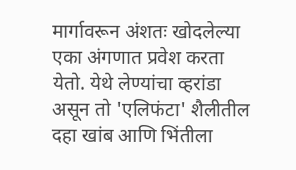मार्गावरून अंशतः खोदलेल्या एका अंगणात प्रवेश करता येतो. येथे लेण्यांचा व्हरांडा असून तो 'एलिफंटा' शैलीतील दहा खांब आणि भिंतीला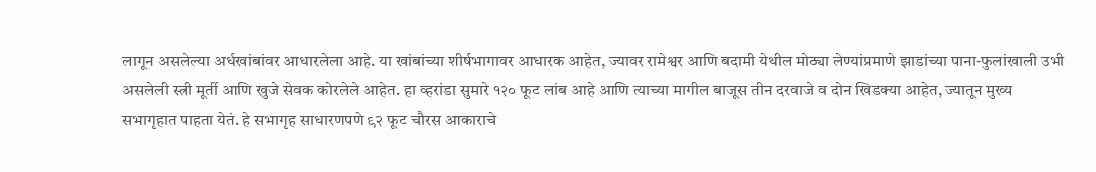लागून असलेल्या अर्धखांबांवर आधारलेला आहे. या खांबांच्या शीर्षभागावर आधारक आहेत, ज्यावर रामेश्वर आणि बदामी येथील मोठ्या लेण्यांप्रमाणे झाडांच्या पाना-फुलांखाली उभी असलेली स्त्री मूर्ती आणि खुजे सेवक कोरलेले आहेत. हा व्हरांडा सुमारे १२० फूट लांब आहे आणि त्याच्या मागील बाजूस तीन दरवाजे व दोन खिडक्या आहेत, ज्यातून मुख्य सभागृहात पाहता येतं. हे सभागृह साधारणपणे ९२ फूट चौरस आकाराचे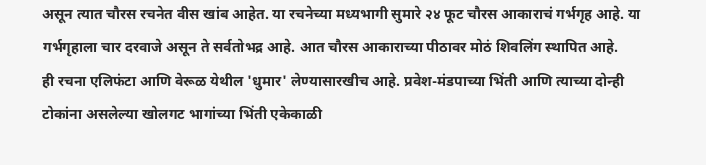असून त्यात चौरस रचनेत वीस खांब आहेत. या रचनेच्या मध्यभागी सुमारे २४ फूट चौरस आकाराचं गर्भगृह आहे. या गर्भगृहाला चार दरवाजे असून ते सर्वतोभद्र आहे. आत चौरस आकाराच्या पीठावर मोठं शिवलिंग स्थापित आहे.
ही रचना एलिफंटा आणि वेरूळ येथील 'धुमार' लेण्यासारखीच आहे. प्रवेश-मंडपाच्या भिंती आणि त्याच्या दोन्ही टोकांना असलेल्या खोलगट भागांच्या भिंती एकेकाळी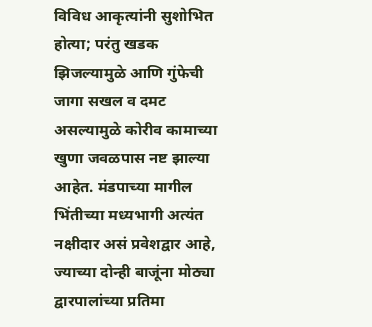विविध आकृत्यांनी सुशोभित होत्या; परंतु खडक झिजल्यामुळे आणि गुंफेची जागा सखल व दमट असल्यामुळे कोरीव कामाच्या खुणा जवळपास नष्ट झाल्या आहेत. मंडपाच्या मागील भिंतीच्या मध्यभागी अत्यंत नक्षीदार असं प्रवेशद्वार आहे, ज्याच्या दोन्ही बाजूंना मोठ्या द्वारपालांच्या प्रतिमा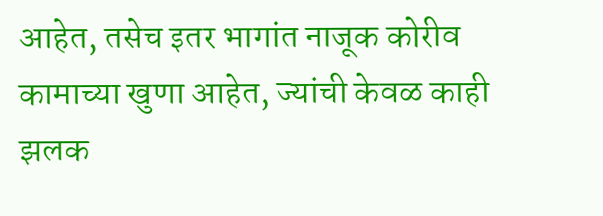आहेत, तसेच इतर भागांत नाजूक कोरीव कामाच्या खुणा आहेत, ज्यांची केवळ काही झलक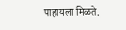पाहायला मिळते.